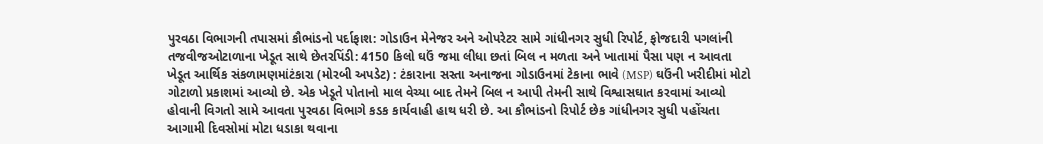પુરવઠા વિભાગની તપાસમાં કૌભાંડનો પર્દાફાશ: ગોડાઉન મેનેજર અને ઓપરેટર સામે ગાંધીનગર સુધી રિપોર્ટ, ફોજદારી પગલાંની તજવીજઓટાળાના ખેડૂત સાથે છેતરપિંડી: 4150 કિલો ઘઉં જમા લીધા છતાં બિલ ન મળતા અને ખાતામાં પૈસા પણ ન આવતા ખેડૂત આર્થિક સંકળામણમાંટંકારા (મોરબી અપડેટ) : ટંકારાના સસ્તા અનાજના ગોડાઉનમાં ટેકાના ભાવે (MSP) ઘઉંની ખરીદીમાં મોટો ગોટાળો પ્રકાશમાં આવ્યો છે. એક ખેડૂતે પોતાનો માલ વેચ્યા બાદ તેમને બિલ ન આપી તેમની સાથે વિશ્વાસઘાત કરવામાં આવ્યો હોવાની વિગતો સામે આવતા પુરવઠા વિભાગે કડક કાર્યવાહી હાથ ધરી છે. આ કૌભાંડનો રિપોર્ટ છેક ગાંધીનગર સુધી પહોંચતા આગામી દિવસોમાં મોટા ધડાકા થવાના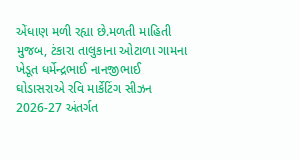એંધાણ મળી રહ્યા છે.મળતી માહિતી મુજબ, ટંકારા તાલુકાના ઓટાળા ગામના ખેડૂત ધર્મેન્દ્રભાઈ નાનજીભાઈ ઘોડાસરાએ રવિ માર્કેટિંગ સીઝન 2026-27 અંતર્ગત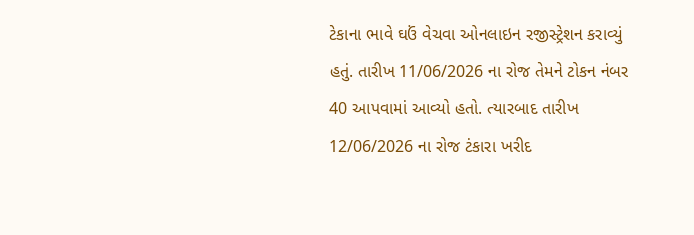ટેકાના ભાવે ઘઉં વેચવા ઓનલાઇન રજીસ્ટ્રેશન કરાવ્યું હતું. તારીખ 11/06/2026 ના રોજ તેમને ટોકન નંબર 40 આપવામાં આવ્યો હતો. ત્યારબાદ તારીખ 12/06/2026 ના રોજ ટંકારા ખરીદ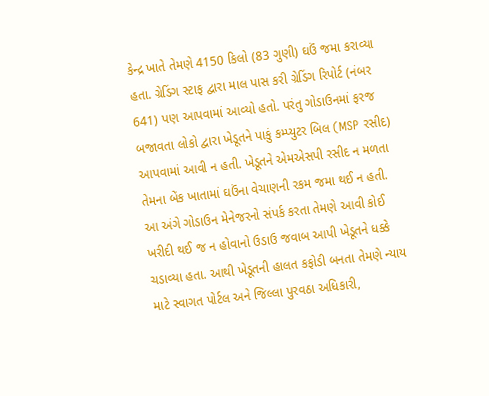કેન્દ્ર ખાતે તેમણે 4150 કિલો (83 ગુણી) ઘઉં જમા કરાવ્યા હતા. ગ્રેડિંગ સ્ટાફ દ્વારા માલ પાસ કરી ગ્રેડિંગ રિપોર્ટ (નંબર 641) પણ આપવામાં આવ્યો હતો. પરંતુ ગોડાઉનમાં ફરજ બજાવતા લોકો દ્વારા ખેડૂતને પાકું કમ્પ્યુટર બિલ (MSP રસીદ) આપવામાં આવી ન હતી. ખેડૂતને એમએસપી રસીદ ન મળતા તેમના બેંક ખાતામાં ઘઉંના વેચાણની રકમ જમા થઈ ન હતી. આ અંગે ગોડાઉન મેનેજરનો સંપર્ક કરતા તેમણે આવી કોઈ ખરીદી થઈ જ ન હોવાનો ઉડાઉ જવાબ આપી ખેડૂતને ધક્કે ચડાવ્યા હતા. આથી ખેડૂતની હાલત કફોડી બનતા તેમણે ન્યાય માટે સ્વાગત પોર્ટલ અને જિલ્લા પુરવઠા અધિકારી,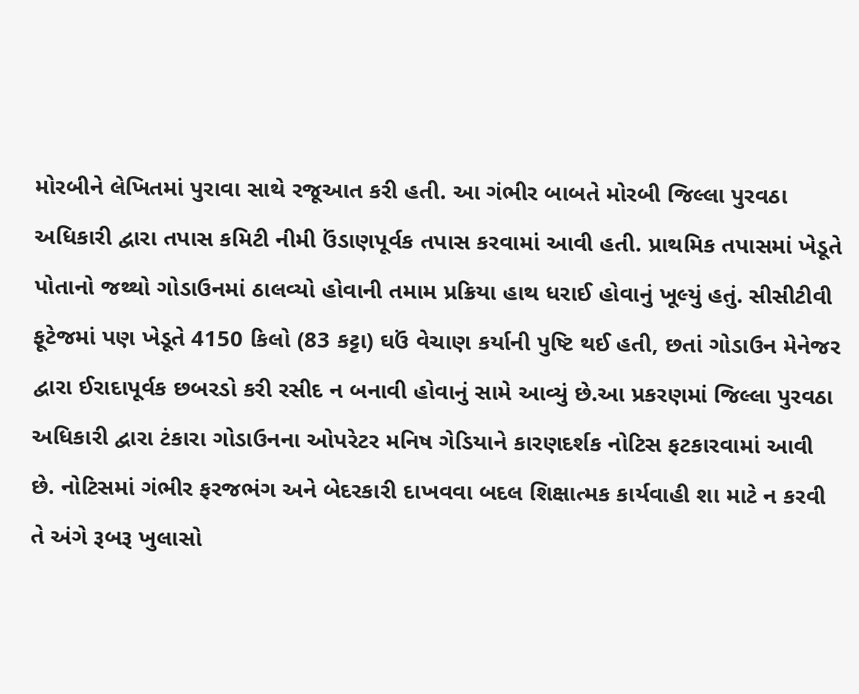મોરબીને લેખિતમાં પુરાવા સાથે રજૂઆત કરી હતી. આ ગંભીર બાબતે મોરબી જિલ્લા પુરવઠા અધિકારી દ્વારા તપાસ કમિટી નીમી ઉંડાણપૂર્વક તપાસ કરવામાં આવી હતી. પ્રાથમિક તપાસમાં ખેડૂતે પોતાનો જથ્થો ગોડાઉનમાં ઠાલવ્યો હોવાની તમામ પ્રક્રિયા હાથ ધરાઈ હોવાનું ખૂલ્યું હતું. સીસીટીવી ફૂટેજમાં પણ ખેડૂતે 4150 કિલો (83 કટ્ટા) ઘઉં વેચાણ કર્યાની પુષ્ટિ થઈ હતી, છતાં ગોડાઉન મેનેજર દ્વારા ઈરાદાપૂર્વક છબરડો કરી રસીદ ન બનાવી હોવાનું સામે આવ્યું છે.આ પ્રકરણમાં જિલ્લા પુરવઠા અધિકારી દ્વારા ટંકારા ગોડાઉનના ઓપરેટર મનિષ ગેડિયાને કારણદર્શક નોટિસ ફટકારવામાં આવી છે. નોટિસમાં ગંભીર ફરજભંગ અને બેદરકારી દાખવવા બદલ શિક્ષાત્મક કાર્યવાહી શા માટે ન કરવી તે અંગે રૂબરૂ ખુલાસો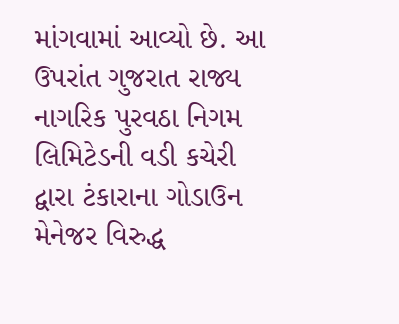માંગવામાં આવ્યો છે. આ ઉપરાંત ગુજરાત રાજ્ય નાગરિક પુરવઠા નિગમ લિમિટેડની વડી કચેરી દ્વારા ટંકારાના ગોડાઉન મેનેજર વિરુદ્ધ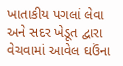ખાતાકીય પગલાં લેવા અને સદર ખેડૂત દ્વારા વેચવામાં આવેલ ઘઉંના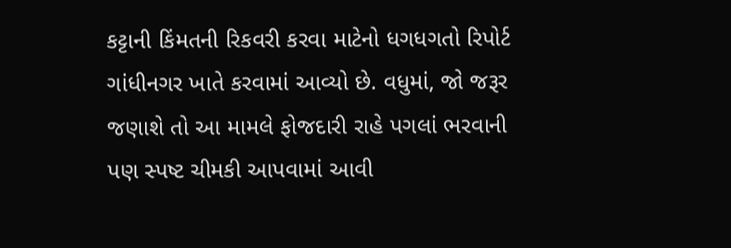કટ્ટાની કિંમતની રિકવરી કરવા માટેનો ધગધગતો રિપોર્ટ ગાંધીનગર ખાતે કરવામાં આવ્યો છે. વધુમાં, જો જરૂર જણાશે તો આ મામલે ફોજદારી રાહે પગલાં ભરવાની પણ સ્પષ્ટ ચીમકી આપવામાં આવી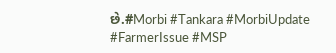છે.#Morbi #Tankara #MorbiUpdate #FarmerIssue #MSP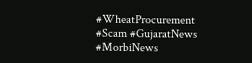#WheatProcurement #Scam #GujaratNews #MorbiNews